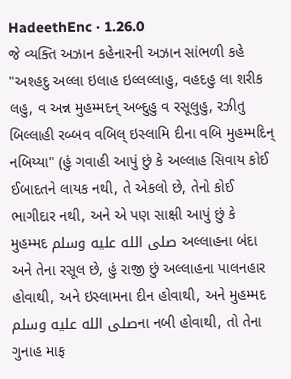HadeethEnc · 1.26.0
જે વ્યક્તિ અઝાન કહેનારની અઝાન સાંભળી કહે "અશ્હદુ અલ્લા ઇલાહ ઇલ્લલ્લાહુ, વહદહુ લા શરીક લહુ, વ અન્ન મુહમ્મદન્ અબ્દુહુ વ રસૂલુહુ, રઝીતુ બિલ્લાહી રબ્બવ વબિલ્ ઇસ્લામિ દીના વબિ મુહમ્મદિન્ નબિય્યા" (હું ગવાહી આપું છું કે અલ્લાહ સિવાય કોઈ ઈબાદતને લાયક નથી, તે એકલો છે, તેનો કોઈ ભાગીદાર નથી, અને એ પણ સાક્ષી આપું છું કે મુહમ્મદ صلى الله عليه وسلم અલ્લાહના બંદા અને તેના રસૂલ છે, હું રાજી છું અલ્લાહના પાલનહાર હોવાથી, અને ઇસ્લામના દીન હોવાથી, અને મુહમ્મદ صلى الله عليه وسلمના નબી હોવાથી, તો તેના ગુનાહ માફ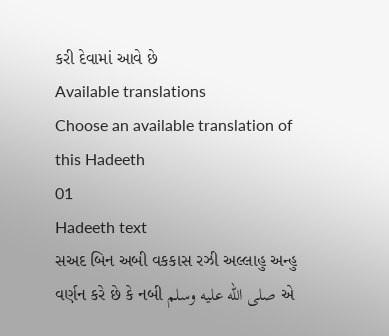કરી દેવામાં આવે છે
Available translations
Choose an available translation of this Hadeeth
01
Hadeeth text
સઅદ બિન અબી વકકાસ રઝી અલ્લાહુ અન્હુ વર્ણન કરે છે કે નબી صلى الله عليه وسلم એ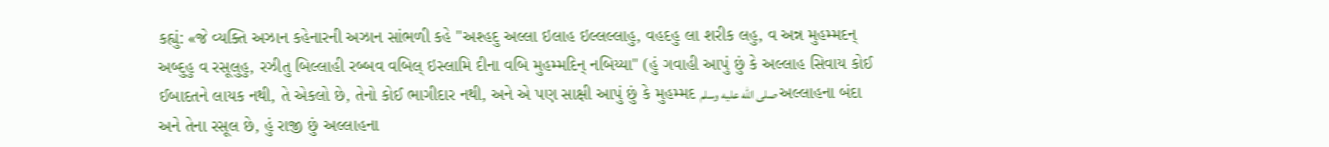કહ્યું: «જે વ્યક્તિ અઝાન કહેનારની અઝાન સાંભળી કહે "અશ્હદુ અલ્લા ઇલાહ ઇલ્લલ્લાહુ, વહદહુ લા શરીક લહુ, વ અન્ન મુહમ્મદન્ અબ્દુહુ વ રસૂલુહુ, રઝીતુ બિલ્લાહી રબ્બવ વબિલ્ ઇસ્લામિ દીના વબિ મુહમ્મદિન્ નબિય્યા" (હું ગવાહી આપું છું કે અલ્લાહ સિવાય કોઈ ઈબાદતને લાયક નથી, તે એકલો છે, તેનો કોઈ ભાગીદાર નથી, અને એ પણ સાક્ષી આપું છું કે મુહમ્મદ صلى الله عليه وسلم અલ્લાહના બંદા અને તેના રસૂલ છે, હું રાજી છું અલ્લાહના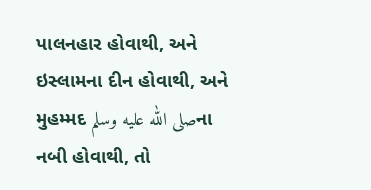પાલનહાર હોવાથી, અને ઇસ્લામના દીન હોવાથી, અને મુહમ્મદ صلى الله عليه وسلمના નબી હોવાથી, તો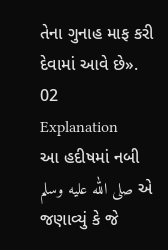તેના ગુનાહ માફ કરી દેવામાં આવે છે».
02
Explanation
આ હદીષમાં નબી صلى الله عليه وسلم એ જણાવ્યું કે જે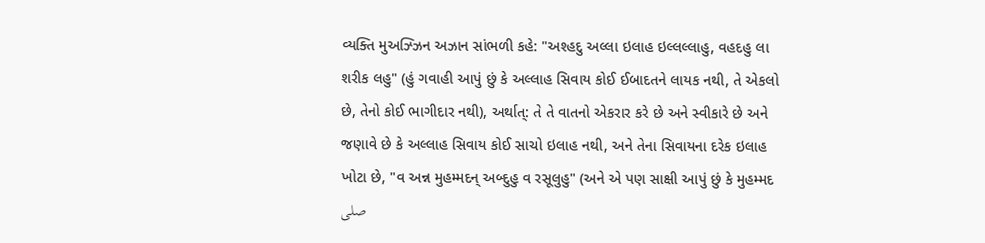વ્યક્તિ મુઅઝ્ઝિન અઝાન સાંભળી કહે: "અશ્હદુ અલ્લા ઇલાહ ઇલ્લલ્લાહુ, વહદહુ લા શરીક લહુ" (હું ગવાહી આપું છું કે અલ્લાહ સિવાય કોઈ ઈબાદતને લાયક નથી, તે એકલો છે, તેનો કોઈ ભાગીદાર નથી), અર્થાત્: તે તે વાતનો એકરાર કરે છે અને સ્વીકારે છે અને જણાવે છે કે અલ્લાહ સિવાય કોઈ સાચો ઇલાહ નથી, અને તેના સિવાયના દરેક ઇલાહ ખોટા છે, "વ અન્ન મુહમ્મદન્ અબ્દુહુ વ રસૂલુહુ" (અને એ પણ સાક્ષી આપું છું કે મુહમ્મદ صلى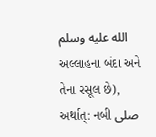الله عليه وسلم અલ્લાહના બંદા અને તેના રસૂલ છે), અર્થાત્: નબી صلى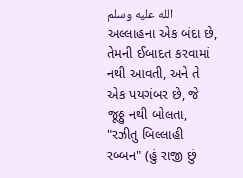الله عليه وسلم અલ્લાહના એક બંદા છે, તેમની ઈબાદત કરવામાં નથી આવતી, અને તે એક પયગંબર છે, જે જૂઠ્ઠુ નથી બોલતા, "રઝીતુ બિલ્લાહી રબ્બન" (હું રાજી છું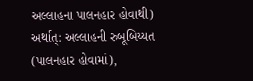અલ્લાહના પાલનહાર હોવાથી) અર્થાત્: અલ્લાહની રુબૂબિય્યત (પાલનહાર હોવામાં),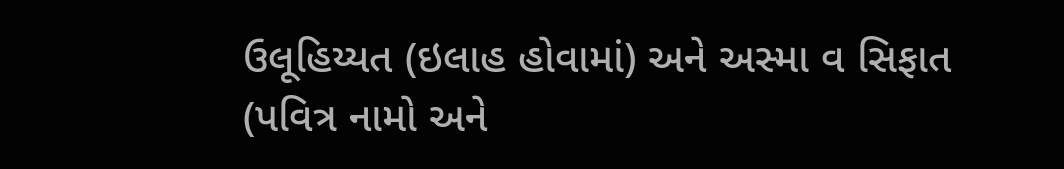ઉલૂહિય્યત (ઇલાહ હોવામાં) અને અસ્મા વ સિફાત (પવિત્ર નામો અને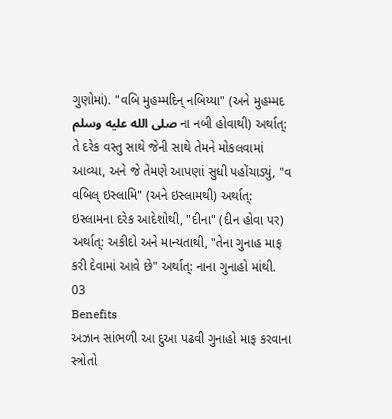ગુણોમાં). "વબિ મુહમ્મદિન્ નબિય્યા" (અને મુહમ્મદ صلى الله عليه وسلم ના નબી હોવાથી) અર્થાત્: તે દરેક વસ્તુ સાથે જેની સાથે તેમને મોકલવામાં આવ્યા, અને જે તેમણે આપણાં સુધી પહોંચાડ્યું, "વ વબિલ્ ઇસ્લામિ" (અને ઇસ્લામથી) અર્થાત્: ઇસ્લામના દરેક આદેશોથી, "દીના" (દીન હોવા પર) અર્થાત્: અકીદો અને માન્યતાથી, "તેના ગુનાહ માફ કરી દેવામાં આવે છે" અર્થાત્: નાના ગુનાહો માંથી.
03
Benefits
અઝાન સાંભળી આ દુઆ પઢવી ગુનાહો માફ કરવાના સ્ત્રોતો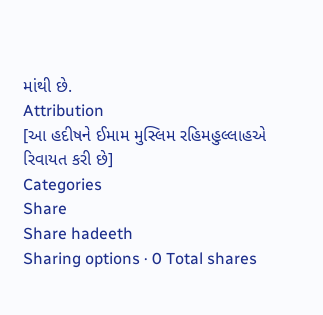માંથી છે.
Attribution
[આ હદીષને ઈમામ મુસ્લિમ રહિમહુલ્લાહએ રિવાયત કરી છે]
Categories
Share
Share hadeeth
Sharing options · 0 Total shares